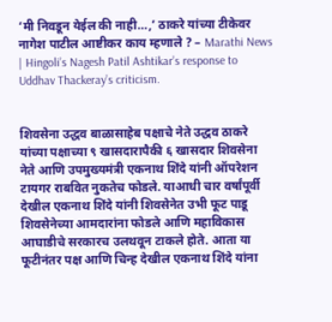‘मी निवडून येईल की नाही…,’ ठाकरे यांच्या टीकेवर नागेश पाटील आष्टीकर काय म्हणाले ? – Marathi News | Hingoli’s Nagesh Patil Ashtikar’s response to Uddhav Thackeray’s criticism.


शिवसेना उद्धव बाळासाहेब पक्षाचे नेते उद्धव ठाकरे यांच्या पक्षाच्या ९ खासदारापैकी ६ खासदार शिवसेना नेते आणि उपमुख्यमंत्री एकनाथ शिंदे यांनी ऑपरेशन टायगर राबवित नुकतेच फोडले. याआधी चार वर्षांपूर्वी देखील एकनाथ शिंदे यांनी शिवसेनेत उभी फूट पाडू शिवसेनेच्या आमदारांना फोडले आणि महाविकास आघाडीचे सरकारच उलथवून टाकले होते. आता या फूटीनंतर पक्ष आणि चिन्ह देखील एकनाथ शिंदे यांना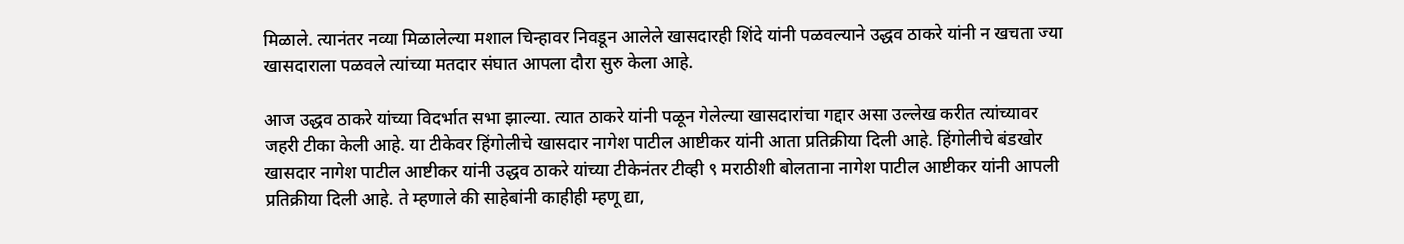मिळाले. त्यानंतर नव्या मिळालेल्या मशाल चिन्हावर निवडून आलेले खासदारही शिंदे यांनी पळवल्याने उद्धव ठाकरे यांनी न खचता ज्या खासदाराला पळवले त्यांच्या मतदार संघात आपला दौरा सुरु केला आहे.

आज उद्धव ठाकरे यांच्या विदर्भात सभा झाल्या. त्यात ठाकरे यांनी पळून गेलेल्या खासदारांचा गद्दार असा उल्लेख करीत त्यांच्यावर जहरी टीका केली आहे. या टीकेवर हिंगोलीचे खासदार नागेश पाटील आष्टीकर यांनी आता प्रतिक्रीया दिली आहे. हिंगोलीचे बंडखोर खासदार नागेश पाटील आष्टीकर यांनी उद्धव ठाकरे यांच्या टीकेनंतर टीव्ही ९ मराठीशी बोलताना नागेश पाटील आष्टीकर यांनी आपली प्रतिक्रीया दिली आहे. ते म्हणाले की साहेबांनी काहीही म्हणू द्या,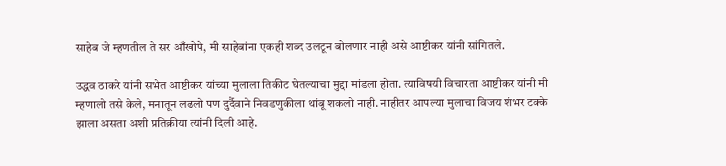साहेब जे म्हणतील ते सर आँखोपे, मी साहेबांना एकही शब्द उलटून बोलणार नाही असे आष्टीकर यांनी सांगितले.

उद्धव ठाकरे यांनी सभेत आष्टीकर यांच्या मुलाला तिकीट घेतल्याचा मुद्दा मांडला होता. त्याविषयी विचारता आष्टीकर यांनी मी म्हणालो तसे केले, मनातून लढलो पण दुर्दैवाने निवडणुकीला थांबू शकलो नाही. नाहीतर आपल्या मुलाचा विजय शंभर टक्के झाला असता अशी प्रतिक्रीया त्यांनी दिली आहे.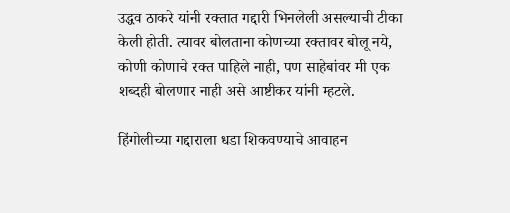उद्धव ठाकरे यांनी रक्तात गद्दारी भिनलेली असल्याची टीका केली होती. त्यावर बोलताना कोणच्या रक्तावर बोलू नये, कोणी कोणाचे रक्त पाहिले नाही, पण साहेबांवर मी एक शब्दही बोलणार नाही असे आष्टीकर यांनी म्हटले.

हिंगोलीच्या गद्दाराला धडा शिकवण्याचे आवाहन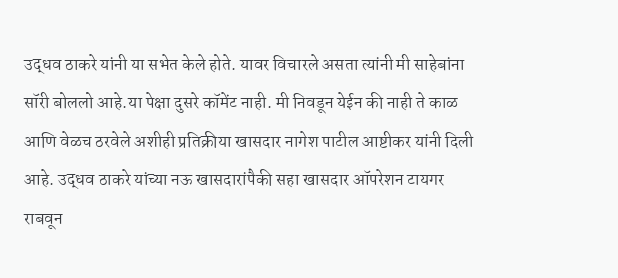उद्धव ठाकरे यांनी या सभेत केले होते. यावर विचारले असता त्यांनी मी साहेबांना सॉरी बोललो आहे.या पेक्षा दुसरे कॉमेंट नाही. मी निवडून येईन की नाही ते काळ आणि वेळच ठरवेले अशीही प्रतिक्रीया खासदार नागेश पाटील आष्टीकर यांनी दिली आहे. उद्धव ठाकरे यांच्या नऊ खासदारांपैकी सहा खासदार ऑपरेशन टायगर राबवून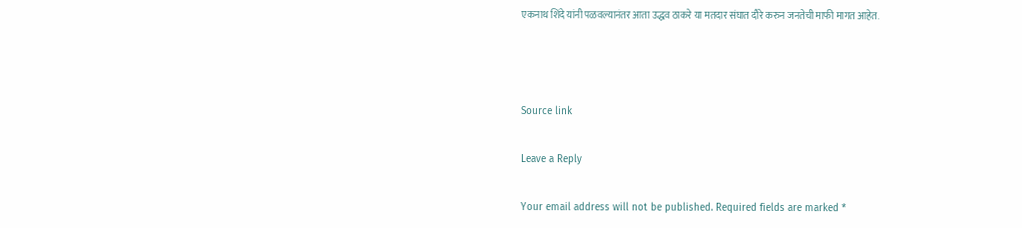एकनाथ शिंदे यांनी पळवल्यानंतर आता उद्धव ठाकरे या मतदार संघात दौरे करुन जनतेची माफी मागत आहेत.



Source link

Leave a Reply

Your email address will not be published. Required fields are marked *